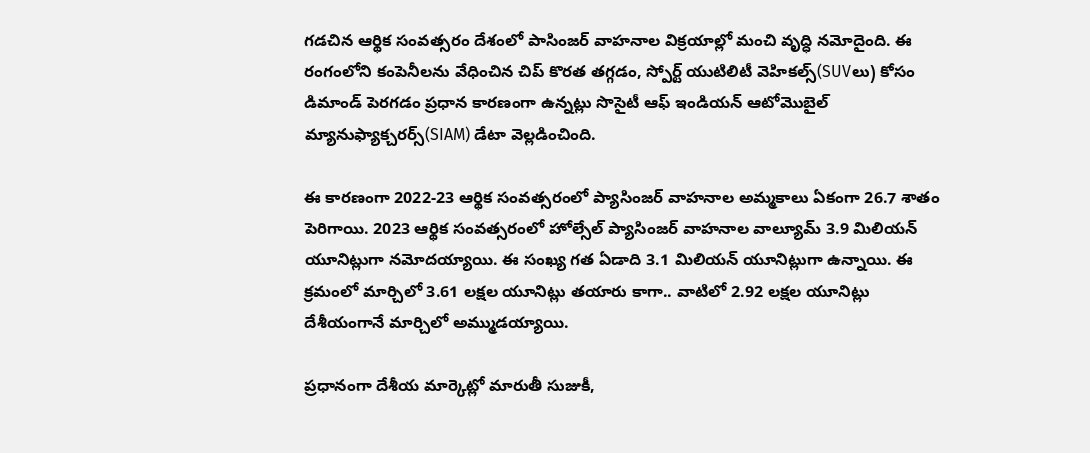గడచిన ఆర్థిక సంవత్సరం దేశంలో పాసింజర్ వాహనాల విక్రయాల్లో మంచి వృద్ధి నమోదైంది. ఈ రంగంలోని కంపెనీలను వేధించిన చిప్ కొరత తగ్గడం, స్పోర్ట్ యుటిలిటీ వెహికల్స్(SUVలు) కోసం డిమాండ్ పెరగడం ప్రధాన కారణంగా ఉన్నట్లు సొసైటీ ఆఫ్ ఇండియన్ ఆటోమొబైల్ మ్యానుఫ్యాక్చరర్స్(SIAM) డేటా వెల్లడించింది.

ఈ కారణంగా 2022-23 ఆర్థిక సంవత్సరంలో ప్యాసింజర్ వాహనాల అమ్మకాలు ఏకంగా 26.7 శాతం పెరిగాయి. 2023 ఆర్థిక సంవత్సరంలో హోల్సేల్ ప్యాసింజర్ వాహనాల వాల్యూమ్ 3.9 మిలియన్ యూనిట్లుగా నమోదయ్యాయి. ఈ సంఖ్య గత ఏడాది 3.1 మిలియన్ యూనిట్లుగా ఉన్నాయి. ఈ క్రమంలో మార్చిలో 3.61 లక్షల యూనిట్లు తయారు కాగా.. వాటిలో 2.92 లక్షల యూనిట్లు దేశీయంగానే మార్చిలో అమ్ముడయ్యాయి.

ప్రధానంగా దేశీయ మార్కెట్లో మారుతీ సుజుకీ,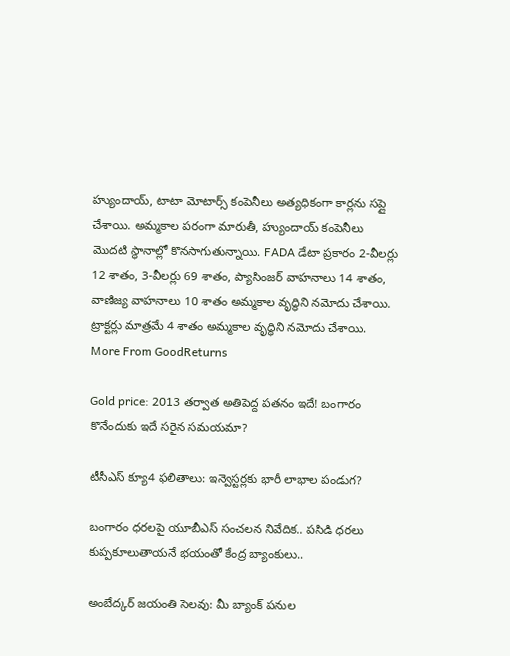హ్యుందాయ్, టాటా మోటార్స్ కంపెనీలు అత్యధికంగా కార్లను సప్లై చేశాయి. అమ్మకాల పరంగా మారుతీ, హ్యుందాయ్ కంపెనీలు మెుదటి స్థానాల్లో కొనసాగుతున్నాయి. FADA డేటా ప్రకారం 2-వీలర్లు 12 శాతం, 3-వీలర్లు 69 శాతం, ప్యాసింజర్ వాహనాలు 14 శాతం, వాణిజ్య వాహనాలు 10 శాతం అమ్మకాల వృద్ధిని నమోదు చేశాయి. ట్రాక్టర్లు మాత్రమే 4 శాతం అమ్మకాల వృద్ధిని నమోదు చేశాయి.
More From GoodReturns

Gold price: 2013 తర్వాత అతిపెద్ద పతనం ఇదే! బంగారం కొనేందుకు ఇదే సరైన సమయమా?

టీసీఎస్ క్యూ4 ఫలితాలు: ఇన్వెస్టర్లకు భారీ లాభాల పండుగ?

బంగారం ధరలపై యూబీఎస్ సంచలన నివేదిక.. పసిడి ధరలు కుప్పకూలుతాయనే భయంతో కేంద్ర బ్యాంకులు..

అంబేద్కర్ జయంతి సెలవు: మీ బ్యాంక్ పనుల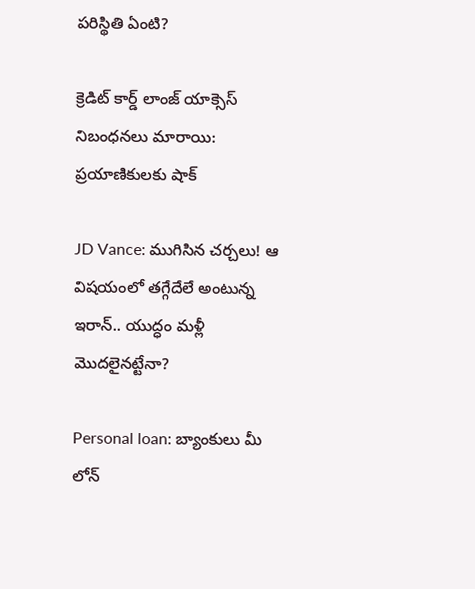పరిస్థితి ఏంటి?

క్రెడిట్ కార్డ్ లాంజ్ యాక్సెస్ నిబంధనలు మారాయి: ప్రయాణికులకు షాక్

JD Vance: ముగిసిన చర్చలు! ఆ విషయంలో తగ్గేదేలే అంటున్న ఇరాన్.. యుద్ధం మళ్లీ మొదలైనట్టేనా?

Personal loan: బ్యాంకులు మీ లోన్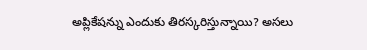అప్లికేషన్ను ఎందుకు తిరస్కరిస్తున్నాయి? అసలు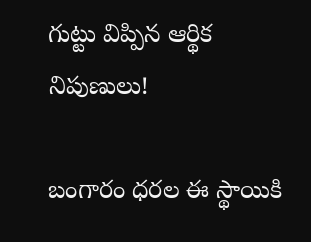గుట్టు విప్పిన ఆర్థిక నిపుణులు!

బంగారం ధరల ఈ స్థాయికి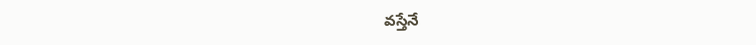వస్తేనే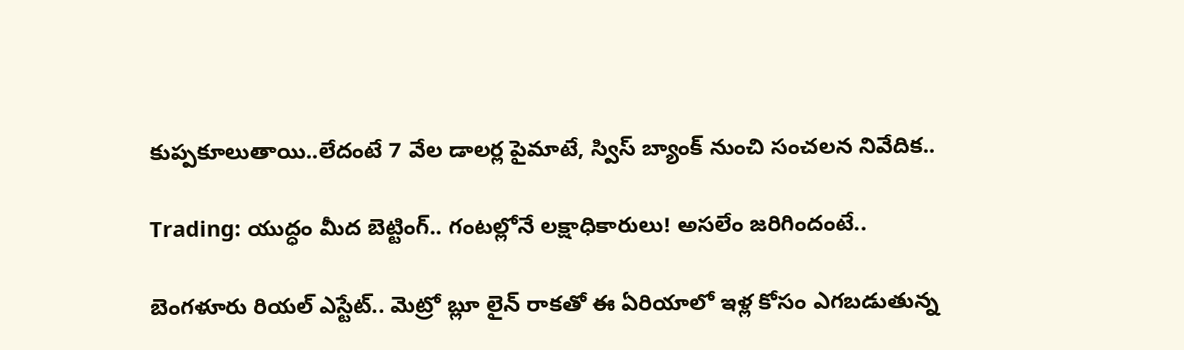కుప్పకూలుతాయి..లేదంటే 7 వేల డాలర్ల పైమాటే, స్విస్ బ్యాంక్ నుంచి సంచలన నివేదిక..

Trading: యుద్ధం మీద బెట్టింగ్.. గంటల్లోనే లక్షాధికారులు! అసలేం జరిగిందంటే..

బెంగళూరు రియల్ ఎస్టేట్.. మెట్రో బ్లూ లైన్ రాకతో ఈ ఏరియాలో ఇళ్ల కోసం ఎగబడుతున్న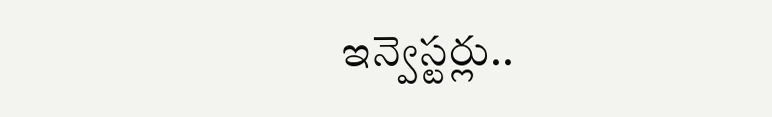ఇన్వెస్టర్లు..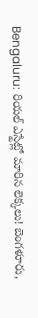Bengaluru: రియల్ ఎస్టేట్లో మారిన లెక్కలు! బెంగళూరు,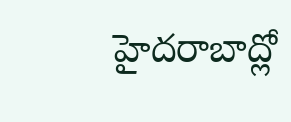హైదరాబాద్లో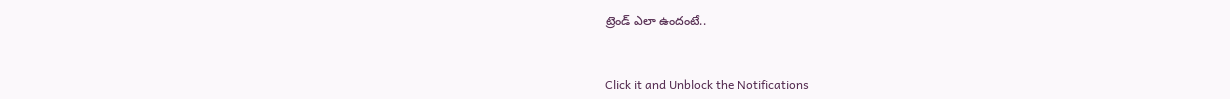ట్రెండ్ ఎలా ఉందంటే..



Click it and Unblock the Notifications